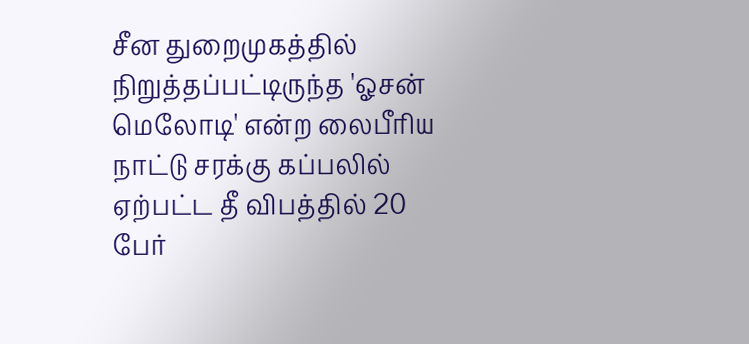சீன துறைமுகத்தில் நிறுத்தப்பட்டிருந்த 'ஓசன் மெலோடி' என்ற லைபீரிய நாட்டு சரக்கு கப்பலில் ஏற்பட்ட தீ விபத்தில் 20 பேர்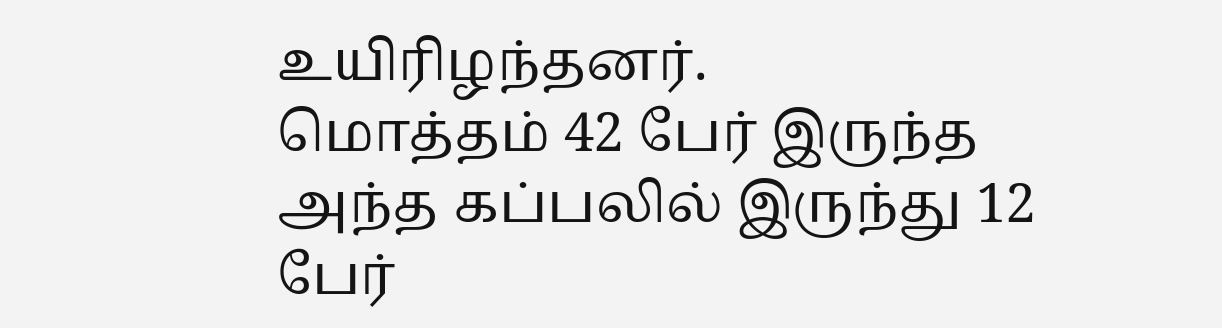உயிரிழந்தனர்.
மொத்தம் 42 பேர் இருந்த அந்த கப்பலில் இருந்து 12 பேர்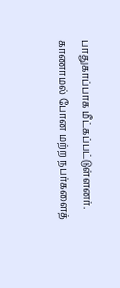பாதுகாப்பாக மீட்கப்பட்டுள்ளனர்.
காணாமல் போன மற்ற நபர்களைத்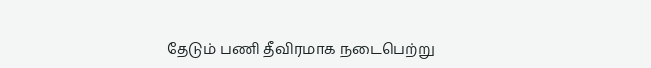தேடும் பணி தீவிரமாக நடைபெற்று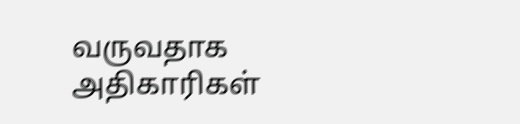வருவதாக அதிகாரிகள்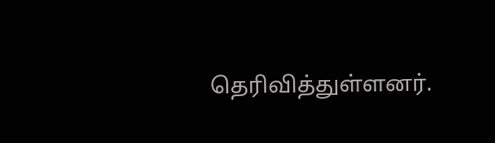தெரிவித்துள்ளனர்.